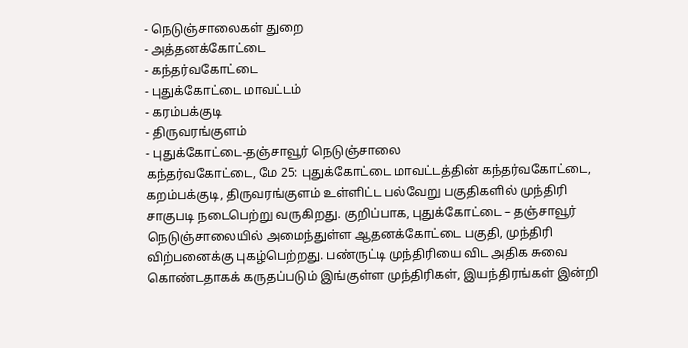- நெடுஞ்சாலைகள் துறை
- அத்தனக்கோட்டை
- கந்தர்வகோட்டை
- புதுக்கோட்டை மாவட்டம்
- கரம்பக்குடி
- திருவரங்குளம்
- புதுக்கோட்டை-தஞ்சாவூர் நெடுஞ்சாலை
கந்தர்வகோட்டை, மே 25: புதுக்கோட்டை மாவட்டத்தின் கந்தர்வகோட்டை, கறம்பக்குடி, திருவரங்குளம் உள்ளிட்ட பல்வேறு பகுதிகளில் முந்திரி சாகுபடி நடைபெற்று வருகிறது. குறிப்பாக, புதுக்கோட்டை – தஞ்சாவூர் நெடுஞ்சாலையில் அமைந்துள்ள ஆதனக்கோட்டை பகுதி, முந்திரி விற்பனைக்கு புகழ்பெற்றது. பண்ருட்டி முந்திரியை விட அதிக சுவை கொண்டதாகக் கருதப்படும் இங்குள்ள முந்திரிகள், இயந்திரங்கள் இன்றி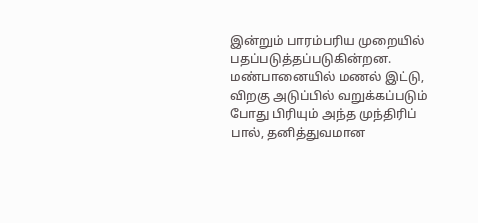இன்றும் பாரம்பரிய முறையில் பதப்படுத்தப்படுகின்றன. மண்பானையில் மணல் இட்டு, விறகு அடுப்பில் வறுக்கப்படும் போது பிரியும் அந்த முந்திரிப் பால், தனித்துவமான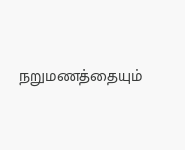நறுமணத்தையும்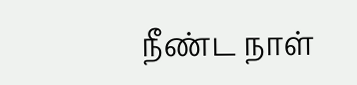நீண்ட நாள்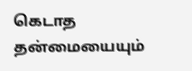கெடாத தன்மையையும்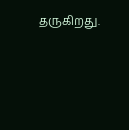தருகிறது.